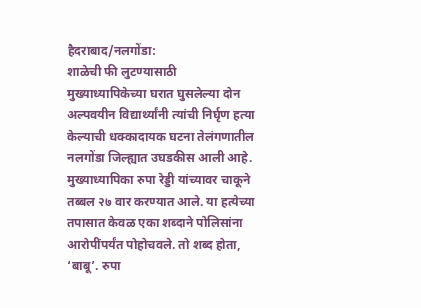हैदराबाद/नलगोंडा:
शाळेची फी लुटण्यासाठी मुख्याध्यापिकेच्या घरात घुसलेल्या दोन अल्पवयीन विद्यार्थ्यांनी त्यांची निर्घृण हत्या केल्याची धक्कादायक घटना तेलंगणातील नलगोंडा जिल्ह्यात उघडकीस आली आहे. मुख्याध्यापिका रुपा रेड्डी यांच्यावर चाकूने तब्बल २७ वार करण्यात आले. या हत्येच्या तपासात केवळ एका शब्दाने पोलिसांना आरोपींपर्यंत पोहोचवले. तो शब्द होता, ‘बाबू’. रुपा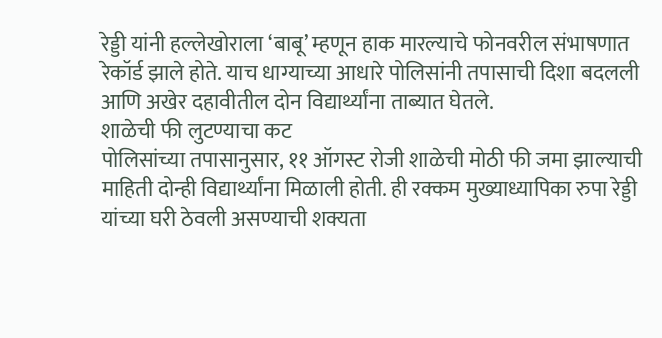रेड्डी यांनी हल्लेखोराला ‘बाबू’ म्हणून हाक मारल्याचे फोनवरील संभाषणात रेकॉर्ड झाले होते. याच धाग्याच्या आधारे पोलिसांनी तपासाची दिशा बदलली आणि अखेर दहावीतील दोन विद्यार्थ्यांना ताब्यात घेतले.
शाळेची फी लुटण्याचा कट
पोलिसांच्या तपासानुसार, ११ ऑगस्ट रोजी शाळेची मोठी फी जमा झाल्याची माहिती दोन्ही विद्यार्थ्यांना मिळाली होती. ही रक्कम मुख्याध्यापिका रुपा रेड्डी यांच्या घरी ठेवली असण्याची शक्यता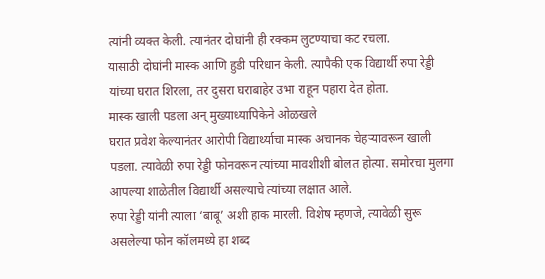त्यांनी व्यक्त केली. त्यानंतर दोघांनी ही रक्कम लुटण्याचा कट रचला.
यासाठी दोघांनी मास्क आणि हुडी परिधान केली. त्यापैकी एक विद्यार्थी रुपा रेड्डी यांच्या घरात शिरला, तर दुसरा घराबाहेर उभा राहून पहारा देत होता.
मास्क खाली पडला अन् मुख्याध्यापिकेने ओळखले
घरात प्रवेश केल्यानंतर आरोपी विद्यार्थ्याचा मास्क अचानक चेहऱ्यावरून खाली पडला. त्यावेळी रुपा रेड्डी फोनवरून त्यांच्या मावशीशी बोलत होत्या. समोरचा मुलगा आपल्या शाळेतील विद्यार्थी असल्याचे त्यांच्या लक्षात आले.
रुपा रेड्डी यांनी त्याला ‘बाबू’ अशी हाक मारली. विशेष म्हणजे, त्यावेळी सुरू असलेल्या फोन कॉलमध्ये हा शब्द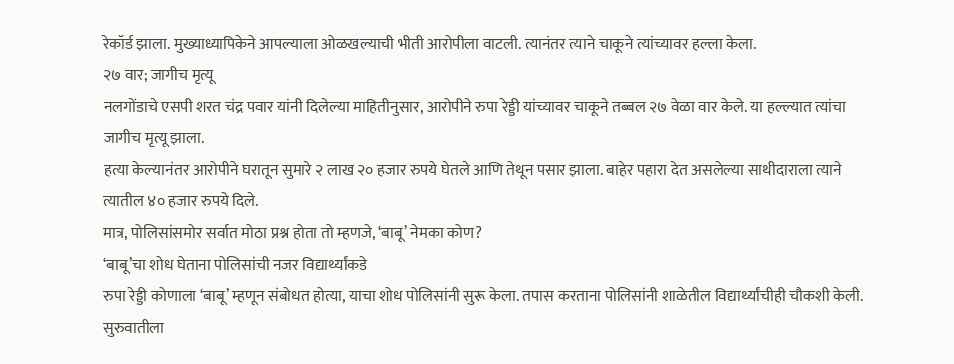रेकॉर्ड झाला. मुख्याध्यापिकेने आपल्याला ओळखल्याची भीती आरोपीला वाटली. त्यानंतर त्याने चाकूने त्यांच्यावर हल्ला केला.
२७ वार; जागीच मृत्यू
नलगोंडाचे एसपी शरत चंद्र पवार यांनी दिलेल्या माहितीनुसार, आरोपीने रुपा रेड्डी यांच्यावर चाकूने तब्बल २७ वेळा वार केले. या हल्ल्यात त्यांचा जागीच मृत्यू झाला.
हत्या केल्यानंतर आरोपीने घरातून सुमारे २ लाख २० हजार रुपये घेतले आणि तेथून पसार झाला. बाहेर पहारा देत असलेल्या साथीदाराला त्याने त्यातील ४० हजार रुपये दिले.
मात्र, पोलिसांसमोर सर्वात मोठा प्रश्न होता तो म्हणजे, ‘बाबू’ नेमका कोण?
‘बाबू’चा शोध घेताना पोलिसांची नजर विद्यार्थ्यांकडे
रुपा रेड्डी कोणाला ‘बाबू’ म्हणून संबोधत होत्या, याचा शोध पोलिसांनी सुरू केला. तपास करताना पोलिसांनी शाळेतील विद्यार्थ्यांचीही चौकशी केली. सुरुवातीला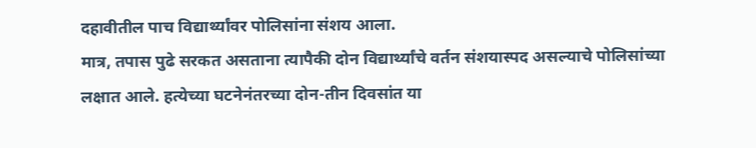दहावीतील पाच विद्यार्थ्यांवर पोलिसांना संशय आला.
मात्र, तपास पुढे सरकत असताना त्यापैकी दोन विद्यार्थ्यांचे वर्तन संशयास्पद असल्याचे पोलिसांच्या लक्षात आले. हत्येच्या घटनेनंतरच्या दोन-तीन दिवसांत या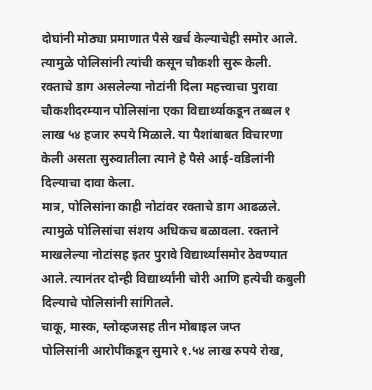दोघांनी मोठ्या प्रमाणात पैसे खर्च केल्याचेही समोर आले. त्यामुळे पोलिसांनी त्यांची कसून चौकशी सुरू केली.
रक्ताचे डाग असलेल्या नोटांनी दिला महत्त्वाचा पुरावा
चौकशीदरम्यान पोलिसांना एका विद्यार्थ्याकडून तब्बल १ लाख ५४ हजार रुपये मिळाले. या पैशांबाबत विचारणा केली असता सुरुवातीला त्याने हे पैसे आई-वडिलांनी दिल्याचा दावा केला.
मात्र, पोलिसांना काही नोटांवर रक्ताचे डाग आढळले. त्यामुळे पोलिसांचा संशय अधिकच बळावला. रक्ताने माखलेल्या नोटांसह इतर पुरावे विद्यार्थ्यांसमोर ठेवण्यात आले. त्यानंतर दोन्ही विद्यार्थ्यांनी चोरी आणि हत्येची कबुली दिल्याचे पोलिसांनी सांगितले.
चाकू, मास्क, ग्लोव्हजसह तीन मोबाइल जप्त
पोलिसांनी आरोपींकडून सुमारे १.५४ लाख रुपये रोख,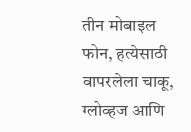तीन मोबाइल फोन, हत्येसाठी वापरलेला चाकू, ग्लोव्हज आणि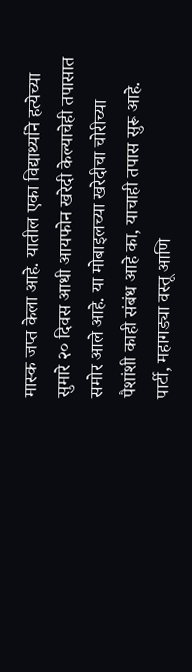मास्क जप्त केला आहे. यातील एका विद्यार्थ्याने हत्येच्या सुमारे २० दिवस आधी आयफोन खरेदी केल्याचेही तपासात समोर आले आहे. या मोबाइलच्या खरेदीचा चोरीच्या पैशांशी काही संबंध आहे का, याचाही तपास सुरू आहे.
पार्टी, महागड्या वस्तू आणि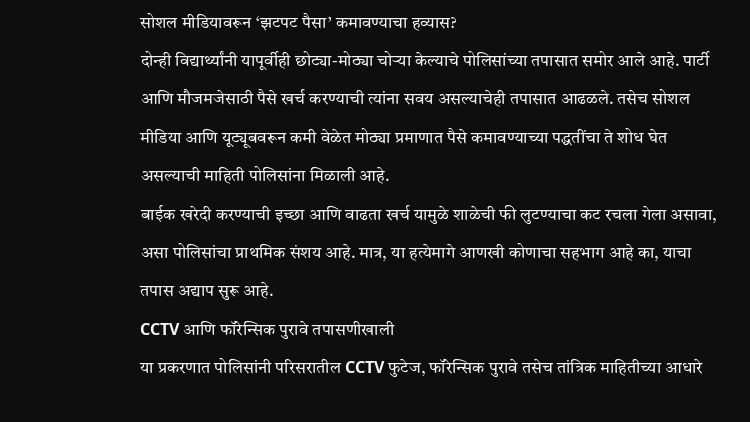सोशल मीडियावरून ‘झटपट पैसा’ कमावण्याचा हव्यास?
दोन्ही विद्यार्थ्यांनी यापूर्वीही छोट्या-मोठ्या चोऱ्या केल्याचे पोलिसांच्या तपासात समोर आले आहे. पार्टी आणि मौजमजेसाठी पैसे खर्च करण्याची त्यांना सवय असल्याचेही तपासात आढळले. तसेच सोशल मीडिया आणि यूट्यूबवरून कमी वेळेत मोठ्या प्रमाणात पैसे कमावण्याच्या पद्धतींचा ते शोध घेत असल्याची माहिती पोलिसांना मिळाली आहे.
बाईक खरेदी करण्याची इच्छा आणि वाढता खर्च यामुळे शाळेची फी लुटण्याचा कट रचला गेला असावा, असा पोलिसांचा प्राथमिक संशय आहे. मात्र, या हत्येमागे आणखी कोणाचा सहभाग आहे का, याचा तपास अद्याप सुरू आहे.
CCTV आणि फॉरेन्सिक पुरावे तपासणीखाली
या प्रकरणात पोलिसांनी परिसरातील CCTV फुटेज, फॉरेन्सिक पुरावे तसेच तांत्रिक माहितीच्या आधारे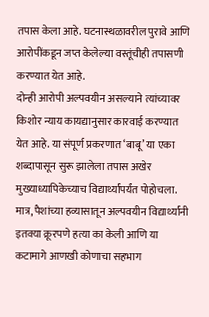तपास केला आहे. घटनास्थळावरील पुरावे आणि आरोपींकडून जप्त केलेल्या वस्तूंचीही तपासणी करण्यात येत आहे.
दोन्ही आरोपी अल्पवयीन असल्याने त्यांच्यावर किशोर न्याय कायद्यानुसार कारवाई करण्यात येत आहे. या संपूर्ण प्रकरणात ‘बाबू’ या एका शब्दापासून सुरू झालेला तपास अखेर मुख्याध्यापिकेच्याच विद्यार्थ्यांपर्यंत पोहोचला. मात्र, पैशांच्या हव्यासातून अल्पवयीन विद्यार्थ्यांनी इतक्या क्रूरपणे हत्या का केली आणि या कटामागे आणखी कोणाचा सहभाग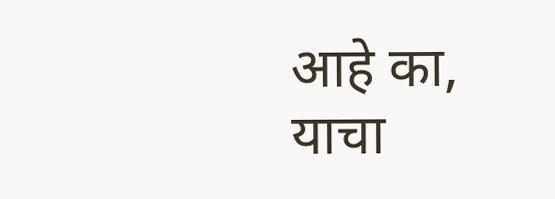आहे का, याचा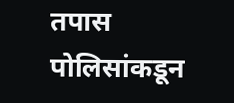तपास पोलिसांकडून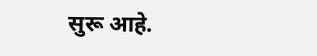सुरू आहे.